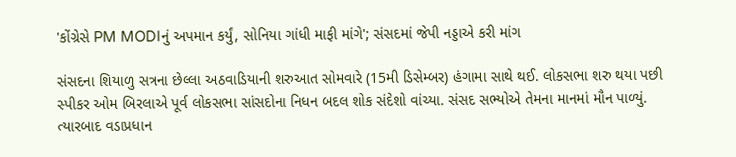'કોંગ્રેસે PM MODIનું અપમાન કર્યું, સોનિયા ગાંધી માફી માંગે'; સંસદમાં જેપી નડ્ડાએ કરી માંગ

સંસદના શિયાળુ સત્રના છેલ્લા અઠવાડિયાની શરુઆત સોમવારે (15મી ડિસેમ્બર) હંગામા સાથે થઈ. લોકસભા શરુ થયા પછી સ્પીકર ઓમ બિરલાએ પૂર્વ લોકસભા સાંસદોના નિધન બદલ શોક સંદેશો વાંચ્યા. સંસદ સભ્યોએ તેમના માનમાં મૌન પાળ્યું. ત્યારબાદ વડાપ્રધાન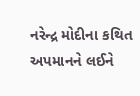નરેન્દ્ર મોદીના કથિત અપમાનને લઈને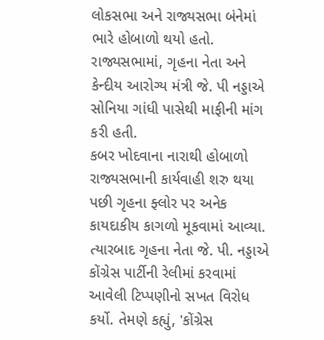લોકસભા અને રાજ્યસભા બંનેમાં ભારે હોબાળો થયો હતો. રાજ્યસભામાં, ગૃહના નેતા અને કેન્દીય આરોગ્ય મંત્રી જે. પી નડ્ડાએ સોનિયા ગાંધી પાસેથી માફીની માંગ કરી હતી.
કબર ખોદવાના નારાથી હોબાળો
રાજ્યસભાની કાર્યવાહી શરુ થયા પછી ગૃહના ફ્લોર પર અનેક કાયદાકીય કાગળો મૂકવામાં આવ્યા. ત્યારબાદ ગૃહના નેતા જે. પી. નડ્ડાએ કોંગ્રેસ પાર્ટીની રેલીમાં કરવામાં આવેલી ટિપ્પણીનો સખત વિરોધ કર્યો. તેમણે કહ્યું, 'કોંગ્રેસ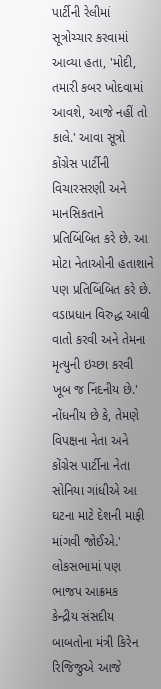પાર્ટીની રેલીમાં સૂત્રોચ્ચાર કરવામાં આવ્યા હતા, 'મોદી, તમારી કબર ખોદવામાં આવશે, આજે નહીં તો કાલે.' આવા સૂત્રો કોંગ્રેસ પાર્ટીની વિચારસરણી અને માનસિકતાને પ્રતિબિંબિત કરે છે. આ મોટા નેતાઓની હતાશાને પણ પ્રતિબિંબિત કરે છે. વડાપ્રધાન વિરુદ્ધ આવી વાતો કરવી અને તેમના મૃત્યુની ઇચ્છા કરવી ખૂબ જ નિંદનીય છે.' નોંધનીય છે કે, તેમણે વિપક્ષના નેતા અને કોંગ્રેસ પાર્ટીના નેતા સોનિયા ગાંધીએ આ ઘટના માટે દેશની માફી માંગવી જોઈએ.'
લોકસભામાં પણ ભાજપ આક્રમક
કેન્દ્રીય સંસદીય બાબતોના મંત્રી કિરેન રિજિજુએ આજે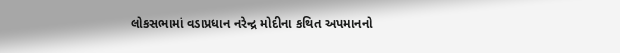લોકસભામાં વડાપ્રધાન નરેન્દ્ર મોદીના કથિત અપમાનનો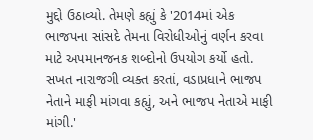મુદ્દો ઉઠાવ્યો. તેમણે કહ્યું કે '2014માં એક ભાજપના સાંસદે તેમના વિરોધીઓનું વર્ણન કરવા માટે અપમાનજનક શબ્દોનો ઉપયોગ કર્યો હતો. સખત નારાજગી વ્યક્ત કરતાં, વડાપ્રધાને ભાજપ નેતાને માફી માંગવા કહ્યું, અને ભાજપ નેતાએ માફી માંગી.'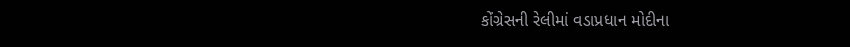કોંગ્રેસની રેલીમાં વડાપ્રધાન મોદીના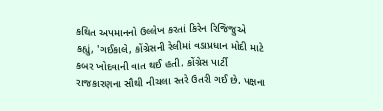કથિત અપમાનનો ઉલ્લેખ કરતાં કિરેન રિજિજુએ કહ્યું, 'ગઈકાલે, કોંગ્રેસની રેલીમાં વડાપ્રધાન મોદી માટે કબર ખોદવાની વાત થઈ હતી. કોંગ્રેસ પાર્ટી રાજકારણના સૌથી નીચલા સ્તરે ઉતરી ગઈ છે. પક્ષના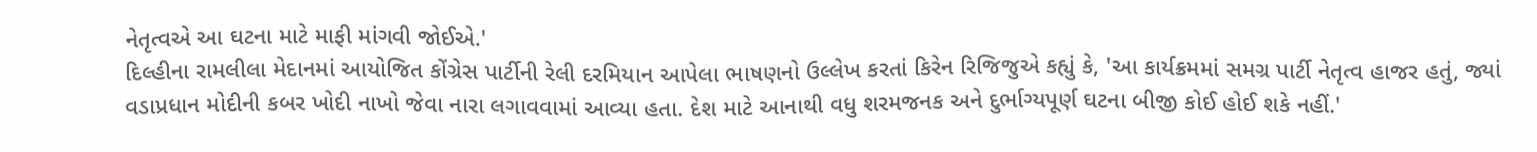નેતૃત્વએ આ ઘટના માટે માફી માંગવી જોઈએ.'
દિલ્હીના રામલીલા મેદાનમાં આયોજિત કોંગ્રેસ પાર્ટીની રેલી દરમિયાન આપેલા ભાષણનો ઉલ્લેખ કરતાં કિરેન રિજિજુએ કહ્યું કે, 'આ કાર્યક્રમમાં સમગ્ર પાર્ટી નેતૃત્વ હાજર હતું, જ્યાં વડાપ્રધાન મોદીની કબર ખોદી નાખો જેવા નારા લગાવવામાં આવ્યા હતા. દેશ માટે આનાથી વધુ શરમજનક અને દુર્ભાગ્યપૂર્ણ ઘટના બીજી કોઈ હોઈ શકે નહીં.'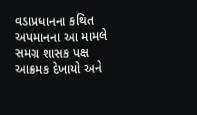વડાપ્રધાનના કથિત અપમાનના આ મામલે સમગ્ર શાસક પક્ષ આક્રમક દેખાયો અને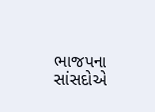ભાજપના સાંસદોએ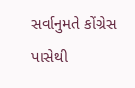સર્વાનુમતે કોંગ્રેસ પાસેથી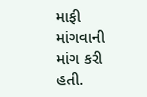માફી માંગવાની માંગ કરી હતી.